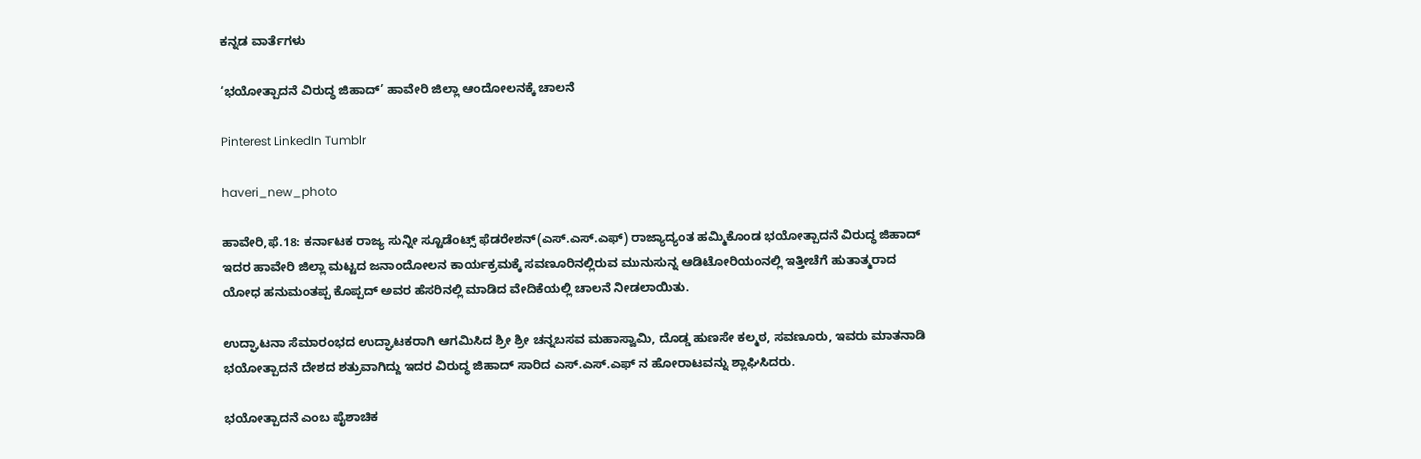ಕನ್ನಡ ವಾರ್ತೆಗಳು

‘ಭಯೋತ್ಪಾದನೆ ವಿರುದ್ಧ ಜಿಹಾದ್’ ಹಾವೇರಿ ಜಿಲ್ಲಾ ಆಂದೋಲನಕ್ಕೆ ಚಾಲನೆ

Pinterest LinkedIn Tumblr

haveri_new_photo

ಹಾವೇರಿ,ಫೆ.18: ಕರ್ನಾಟಕ ರಾಜ್ಯ ಸುನ್ನೀ ಸ್ಟೂಡೆಂಟ್ಸ್ ಫೆಡರೇಶನ್(ಎಸ್.ಎಸ್.ಎಫ್) ರಾಜ್ಯಾದ್ಯಂತ ಹಮ್ಮಿಕೊಂಡ ಭಯೋತ್ಪಾದನೆ ವಿರುದ್ಧ ಜಿಹಾದ್ ಇದರ ಹಾವೇರಿ ಜಿಲ್ಲಾ ಮಟ್ಟದ ಜನಾಂದೋಲನ ಕಾರ್ಯಕ್ರಮಕ್ಕೆ ಸವಣೂರಿನಲ್ಲಿರುವ ಮು‌ನುಸುನ್ನ ಆಡಿಟೋರಿಯಂನಲ್ಲಿ ಇತ್ತೀಚೆಗೆ ಹುತಾತ್ಮರಾದ ಯೋಧ ಹನುಮಂತಪ್ಪ ಕೊಪ್ಪದ್ ಅವರ ಹೆಸರಿನಲ್ಲಿ ಮಾಡಿದ ವೇದಿಕೆಯಲ್ಲಿ ಚಾಲನೆ ನೀಡಲಾಯಿತು.

ಉದ್ಘಾಟನಾ ಸೆಮಾರಂಭದ ಉದ್ಘಾಟಕರಾಗಿ ಆಗಮಿಸಿದ ಶ್ರೀ ಶ್ರೀ ಚನ್ನಬಸವ ಮಹಾಸ್ವಾಮಿ, ದೊಡ್ಡ ಹುಣಸೇ ಕಲ್ಮಠ, ಸವಣೂರು, ಇವರು ಮಾತನಾಡಿ ಭಯೋತ್ಪಾದನೆ ದೇಶದ ಶತ್ರುವಾಗಿದ್ದು ಇದರ ವಿರುದ್ಧ ಜಿಹಾದ್ ಸಾರಿದ ಎಸ್.ಎಸ್.ಎಫ್ ನ ಹೋರಾಟವನ್ನು ಶ್ಲಾಘಿಸಿದರು.

ಭಯೋತ್ಪಾದನೆ ಎಂಬ ಪೈಶಾಚಿಕ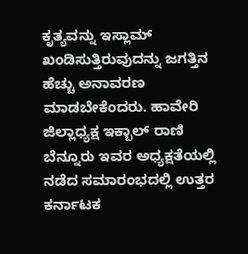ಕೃತ್ಯವನ್ನು ಇಸ್ಲಾಮ್ ಖಂಡಿಸುತ್ತಿರುವುದನ್ನು ಜಗತ್ತಿನ ಹೆಚ್ಚು ಅನಾವರಣ ಮಾಡಬೇಕೆಂದರು. ಹಾವೇರಿ ಜಿಲ್ಲಾಧ್ಯಕ್ಷ ಇಕ್ಬಾಲ್ ರಾಣಿ ಬೆನ್ನೂರು ಇವರ ಅಧ್ಯಕ್ಷತೆಯಲ್ಲಿ ನಡೆದ ಸಮಾರಂಭದಲ್ಲಿ ಉತ್ತರ ಕರ್ನಾಟಕ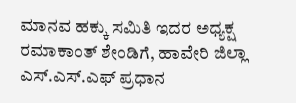ಮಾನವ ಹಕ್ಕು ಸಮಿತಿ ಇದರ ಅಧ್ಯಕ್ಷ ರಮಾಕಾಂತ್ ಶೇಂಡಿಗೆ, ಹಾವೇರಿ ಜಿಲ್ಲಾ ಎಸ್.ಎಸ್.ಎಫ್ ಪ್ರಧಾನ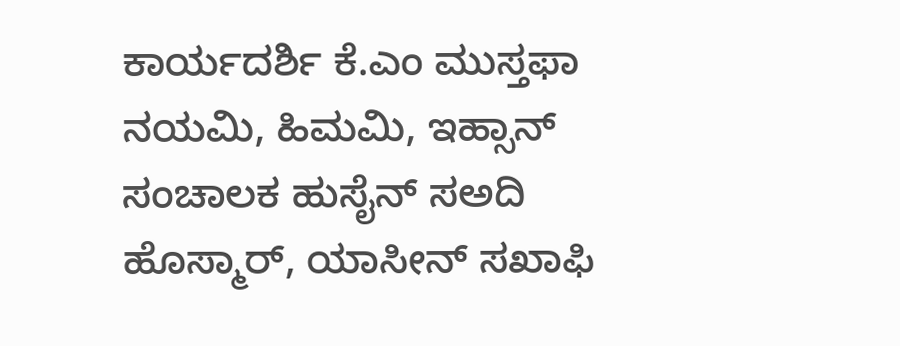ಕಾರ್ಯದರ್ಶಿ ಕೆ.ಎಂ ಮುಸ್ತಫಾ ನಯಮಿ, ಹಿಮಮಿ, ಇಹ್ಸಾನ್ ಸಂಚಾಲಕ ಹುಸೈನ್ ಸ‌ಅದಿ ಹೊಸ್ಮಾರ್, ಯಾಸೀನ್ ಸಖಾಫಿ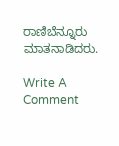ರಾಣಿಬೆನ್ನೂರು ಮಾತನಾಡಿದರು.

Write A Comment